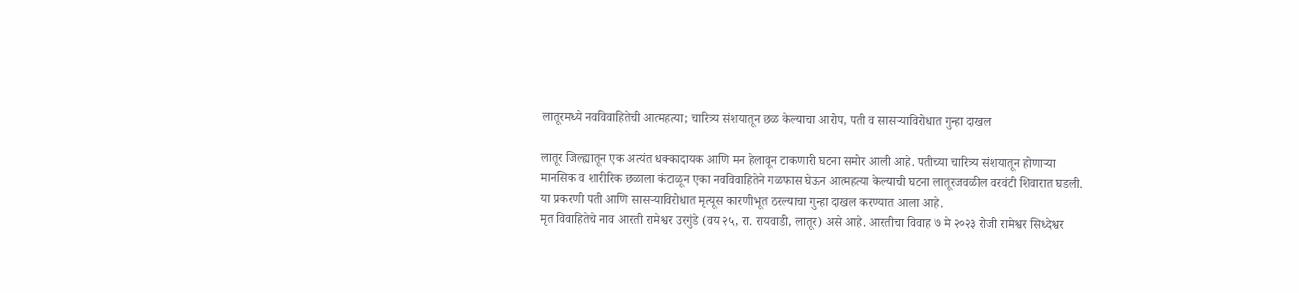लातूरमध्ये नवविवाहितेची आत्महत्या; चारित्र्य संशयातून छळ केल्याचा आरोप, पती व सासऱ्याविरोधात गुन्हा दाखल

लातूर जिल्ह्यातून एक अत्यंत धक्कादायक आणि मन हेलावून टाकणारी घटना समोर आली आहे. पतीच्या चारित्र्य संशयातून होणाऱ्या मानसिक व शारीरिक छळाला कंटाळून एका नवविवाहितेने गळफास घेऊन आत्महत्या केल्याची घटना लातूरजवळील वरवंटी शिवारात घडली. या प्रकरणी पती आणि सासऱ्याविरोधात मृत्यूस कारणीभूत ठरल्याचा गुन्हा दाखल करण्यात आला आहे.
मृत विवाहितेचे नाव आरती रामेश्वर उरगुंडे (वय २५, रा. रायवाडी, लातूर) असे आहे. आरतीचा विवाह ७ मे २०२३ रोजी रामेश्वर सिध्देश्वर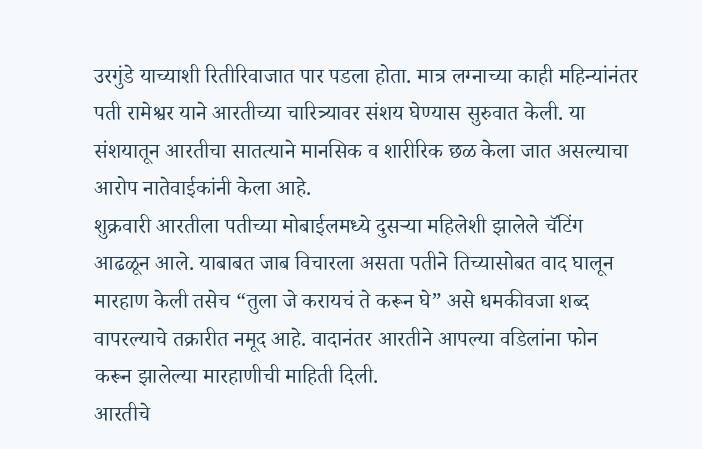उरगुंडे याच्याशी रितीरिवाजात पार पडला होता. मात्र लग्नाच्या काही महिन्यांनंतर पती रामेश्वर याने आरतीच्या चारित्र्यावर संशय घेण्यास सुरुवात केली. या संशयातून आरतीचा सातत्याने मानसिक व शारीरिक छळ केला जात असल्याचा आरोप नातेवाईकांनी केला आहे.
शुक्रवारी आरतीला पतीच्या मोबाईलमध्ये दुसऱ्या महिलेशी झालेले चॅटिंग आढळून आले. याबाबत जाब विचारला असता पतीने तिच्यासोबत वाद घालून मारहाण केली तसेच “तुला जे करायचं ते करून घे” असे धमकीवजा शब्द वापरल्याचे तक्रारीत नमूद आहे. वादानंतर आरतीने आपल्या वडिलांना फोन करून झालेल्या मारहाणीची माहिती दिली.
आरतीचे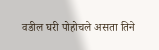वडील घरी पोहोचले असता तिने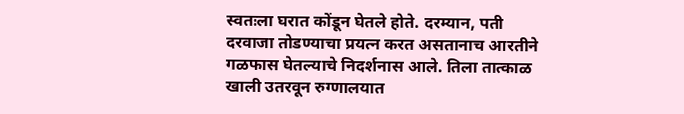स्वतःला घरात कोंडून घेतले होते. दरम्यान, पती दरवाजा तोडण्याचा प्रयत्न करत असतानाच आरतीने गळफास घेतल्याचे निदर्शनास आले. तिला तात्काळ खाली उतरवून रुग्णालयात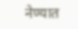नेण्यात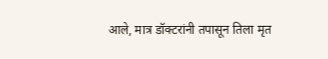आले, मात्र डॉक्टरांनी तपासून तिला मृत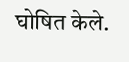घोषित केले.